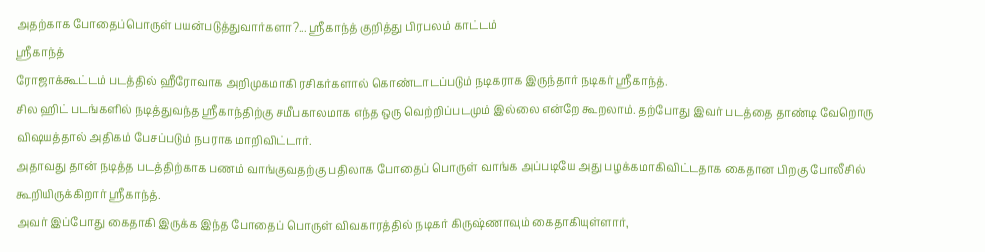அதற்காக போதைப்பொருள் பயன்படுத்துவார்களா?... ஸ்ரீகாந்த் குறித்து பிரபலம் காட்டம்
ஸ்ரீகாந்த்
ரோஜாக்கூட்டம் படத்தில் ஹீரோவாக அறிமுகமாகி ரசிகர்களால் கொண்டாடப்படும் நடிகராக இருந்தார் நடிகர் ஸ்ரீகாந்த்.
சில ஹிட் படங்களில் நடித்துவந்த ஸ்ரீகாந்திற்கு சமீபகாலமாக எந்த ஒரு வெற்றிப்படமும் இல்லை என்றே கூறலாம். தற்போது இவர் படத்தை தாண்டி வேறொரு விஷயத்தால் அதிகம் பேசப்படும் நபராக மாறிவிட்டார்.
அதாவது தான் நடித்த படத்திற்காக பணம் வாங்குவதற்கு பதிலாக போதைப் பொருள் வாங்க அப்படியே அது பழக்கமாகிவிட்டதாக கைதான பிறகு போலீசில் கூறியிருக்கிறார் ஸ்ரீகாந்த்.
அவர் இப்போது கைதாகி இருக்க இந்த போதைப் பொருள் விவகாரத்தில் நடிகர் கிருஷ்ணாவும் கைதாகியுள்ளார்,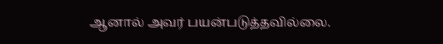ஆனால் அவர் பயன்படுத்தவில்லை.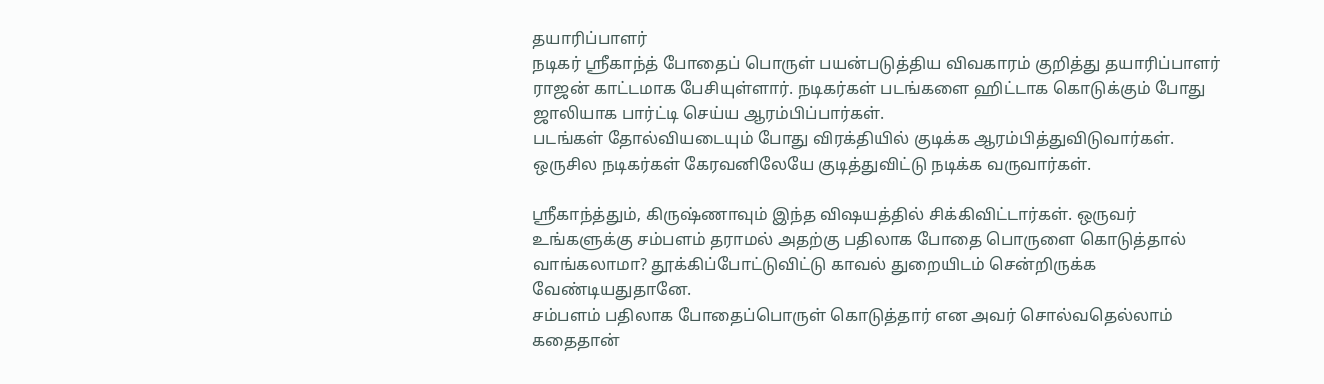தயாரிப்பாளர்
நடிகர் ஸ்ரீகாந்த் போதைப் பொருள் பயன்படுத்திய விவகாரம் குறித்து தயாரிப்பாளர் ராஜன் காட்டமாக பேசியுள்ளார். நடிகர்கள் படங்களை ஹிட்டாக கொடுக்கும் போது ஜாலியாக பார்ட்டி செய்ய ஆரம்பிப்பார்கள்.
படங்கள் தோல்வியடையும் போது விரக்தியில் குடிக்க ஆரம்பித்துவிடுவார்கள். ஒருசில நடிகர்கள் கேரவனிலேயே குடித்துவிட்டு நடிக்க வருவார்கள்.

ஸ்ரீகாந்த்தும், கிருஷ்ணாவும் இந்த விஷயத்தில் சிக்கிவிட்டார்கள். ஒருவர் உங்களுக்கு சம்பளம் தராமல் அதற்கு பதிலாக போதை பொருளை கொடுத்தால் வாங்கலாமா? தூக்கிப்போட்டுவிட்டு காவல் துறையிடம் சென்றிருக்க வேண்டியதுதானே.
சம்பளம் பதிலாக போதைப்பொருள் கொடுத்தார் என அவர் சொல்வதெல்லாம் கதைதான்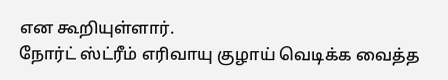என கூறியுள்ளார்.
நோர்ட் ஸ்ட்ரீம் எரிவாயு குழாய் வெடிக்க வைத்த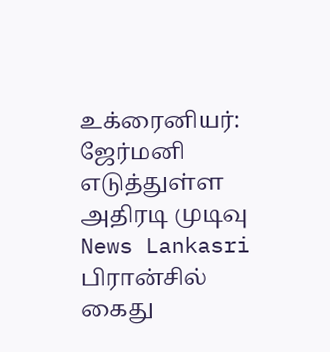உக்ரைனியர்: ஜேர்மனி எடுத்துள்ள அதிரடி முடிவு News Lankasri
பிரான்சில் கைது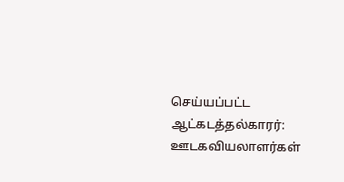செய்யப்பட்ட ஆட்கடத்தல்காரர்: ஊடகவியலாளர்கள்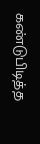கண்டுபிடித்த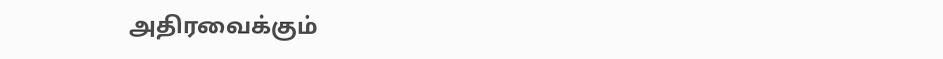அதிரவைக்கும்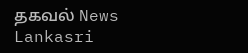தகவல் News Lankasri